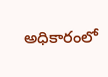అధికారంలో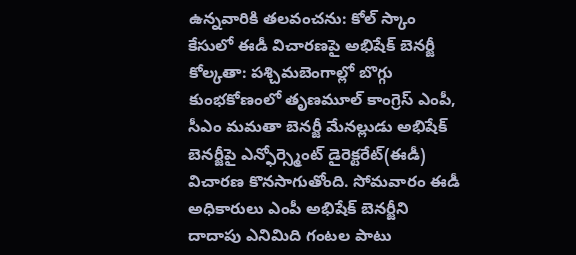ఉన్నవారికి తలవంచను: కోల్ స్కాం కేసులో ఈడీ విచారణపై అభిషేక్ బెనర్జీ
కోల్కతా: పశ్చిమబెంగాల్లో బొగ్గు కుంభకోణంలో తృణమూల్ కాంగ్రెస్ ఎంపీ, సీఎం మమతా బెనర్జీ మేనల్లుడు అభిషేక్ బెనర్జీపై ఎన్ఫోర్స్మెంట్ డైరెక్టరేట్(ఈడీ) విచారణ కొనసాగుతోంది. సోమవారం ఈడీ అధికారులు ఎంపీ అభిషేక్ బెనర్జీని దాదాపు ఎనిమిది గంటల పాటు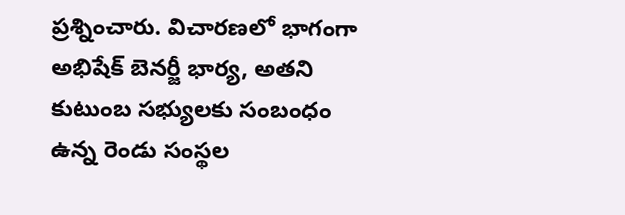ప్రశ్నించారు. విచారణలో భాగంగా అభిషేక్ బెనర్జీ భార్య, అతని కుటుంబ సభ్యులకు సంబంధం ఉన్న రెండు సంస్థల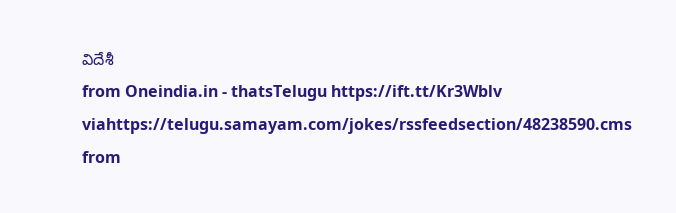విదేశీ
from Oneindia.in - thatsTelugu https://ift.tt/Kr3Wblv
viahttps://telugu.samayam.com/jokes/rssfeedsection/48238590.cms
from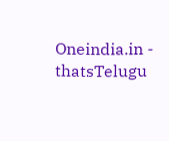Oneindia.in - thatsTelugu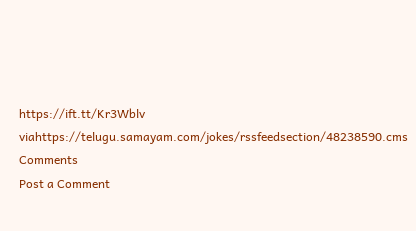https://ift.tt/Kr3Wblv
viahttps://telugu.samayam.com/jokes/rssfeedsection/48238590.cms
Comments
Post a Comment